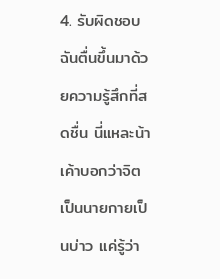4. รับผิดชอบ
ฉันตื่นขึ้นมาด้วยความรู้สึกที่สดชื่น นี่แหละน้าเค้าบอกว่าจิตเป็นนายกายเป็นบ่าว แค่รู้ว่า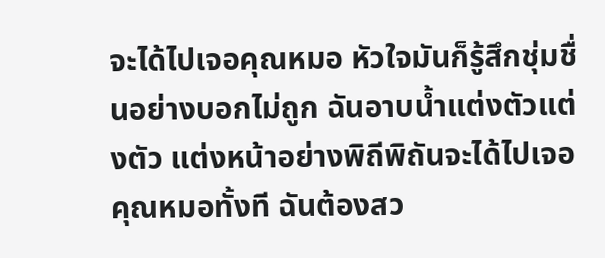จะได้ไปเจอคุณหมอ หัวใจมันก็รู้สึกชุ่มชื่นอย่างบอกไม่ถูก ฉันอาบน้ำแต่งตัวแต่งตัว แต่งหน้าอย่างพิถีพิถันจะได้ไปเจอคุณหมอทั้งที ฉันต้องสว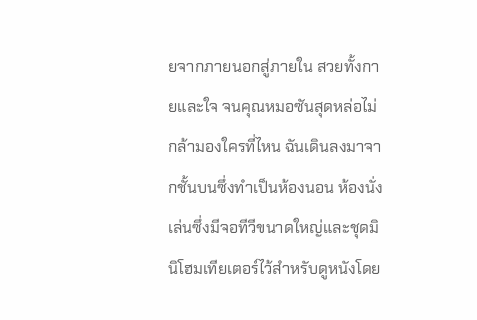ยจากภายนอกสู่ภายใน สวยทั้งกายและใจ จนคุณหมอซันสุดหล่อไม่กล้ามองใครที่ไหน ฉันเดินลงมาจากชั้นบนซึ่งทำเป็นห้องนอน ห้องนั่งเล่นซึ่งมีจอทีวีขนาดใหญ่และชุดมินิโฮมเทียเตอร์ไว้สำหรับดูหนังโดย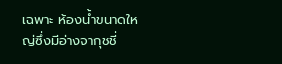เฉพาะ ห้องน้ำขนาดใหญ่ซึ่งมีอ่างจากุชชี่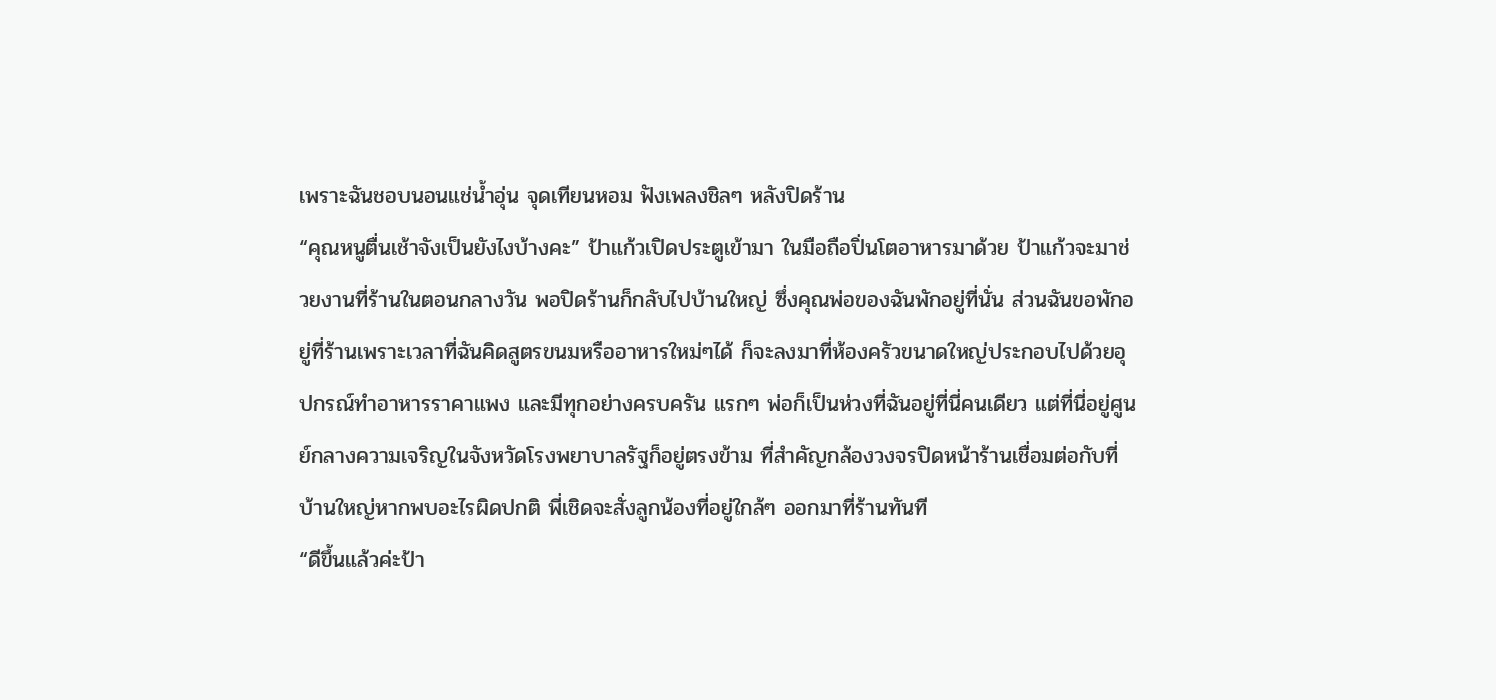เพราะฉันชอบนอนแช่น้ำอุ่น จุดเทียนหอม ฟังเพลงชิลๆ หลังปิดร้าน
“คุณหนูตื่นเช้าจังเป็นยังไงบ้างคะ” ป้าแก้วเปิดประตูเข้ามา ในมือถือปิ่นโตอาหารมาด้วย ป้าแก้วจะมาช่วยงานที่ร้านในตอนกลางวัน พอปิดร้านก็กลับไปบ้านใหญ่ ซึ่งคุณพ่อของฉันพักอยู่ที่นั่น ส่วนฉันขอพักอยู่ที่ร้านเพราะเวลาที่ฉันคิดสูตรขนมหรืออาหารใหม่ๆได้ ก็จะลงมาที่ห้องครัวขนาดใหญ่ประกอบไปด้วยอุปกรณ์ทำอาหารราคาแพง และมีทุกอย่างครบครัน แรกๆ พ่อก็เป็นห่วงที่ฉันอยู่ที่นี่คนเดียว แต่ที่นี่อยู่ศูนย์กลางความเจริญในจังหวัดโรงพยาบาลรัฐก็อยู่ตรงข้าม ที่สำคัญกล้องวงจรปิดหน้าร้านเชื่อมต่อกับที่บ้านใหญ่หากพบอะไรผิดปกติ พี่เชิดจะสั่งลูกน้องที่อยู่ใกล้ๆ ออกมาที่ร้านทันที
“ดีขึ้นแล้วค่ะป้า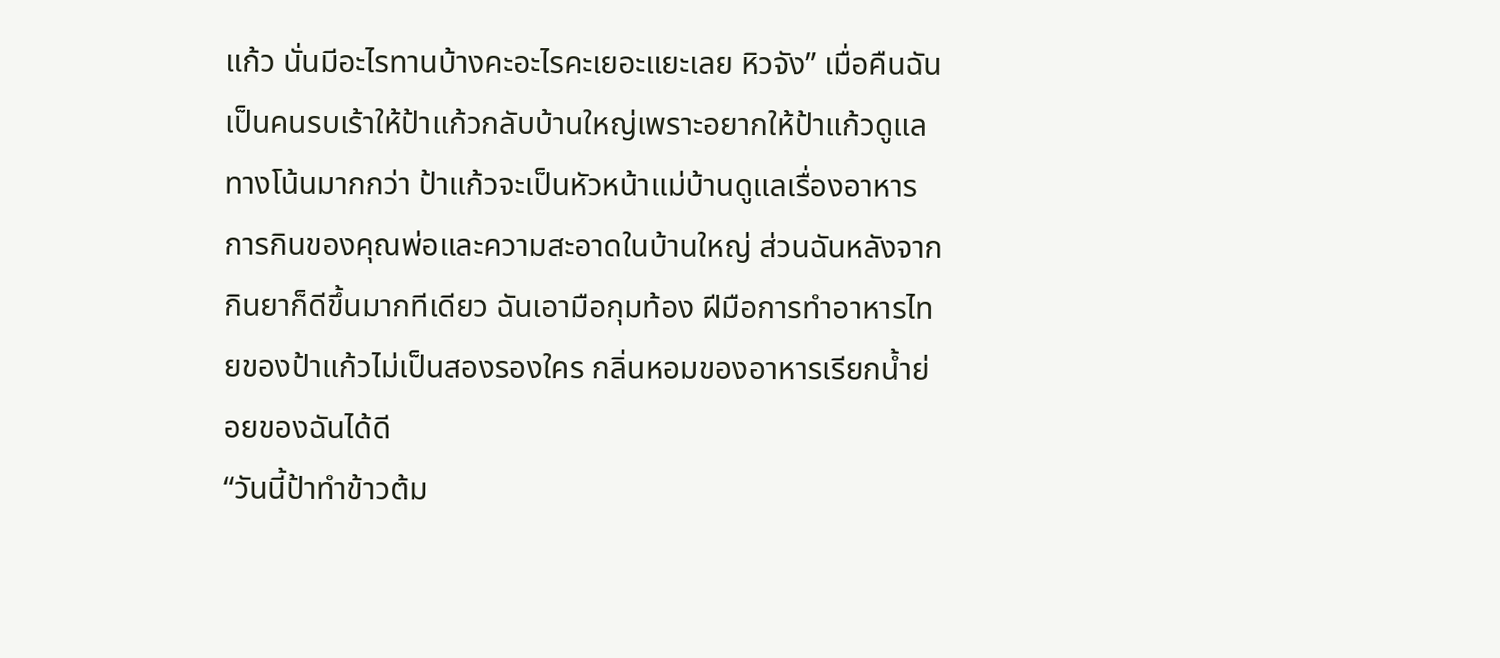แก้ว นั่นมีอะไรทานบ้างคะอะไรคะเยอะแยะเลย หิวจัง” เมื่อคืนฉันเป็นคนรบเร้าให้ป้าแก้วกลับบ้านใหญ่เพราะอยากให้ป้าแก้วดูแลทางโน้นมากกว่า ป้าแก้วจะเป็นหัวหน้าแม่บ้านดูแลเรื่องอาหารการกินของคุณพ่อและความสะอาดในบ้านใหญ่ ส่วนฉันหลังจากกินยาก็ดีขึ้นมากทีเดียว ฉันเอามือกุมท้อง ฝีมือการทำอาหารไทยของป้าแก้วไม่เป็นสองรองใคร กลิ่นหอมของอาหารเรียกน้ำย่อยของฉันได้ดี
“วันนี้ป้าทำข้าวต้ม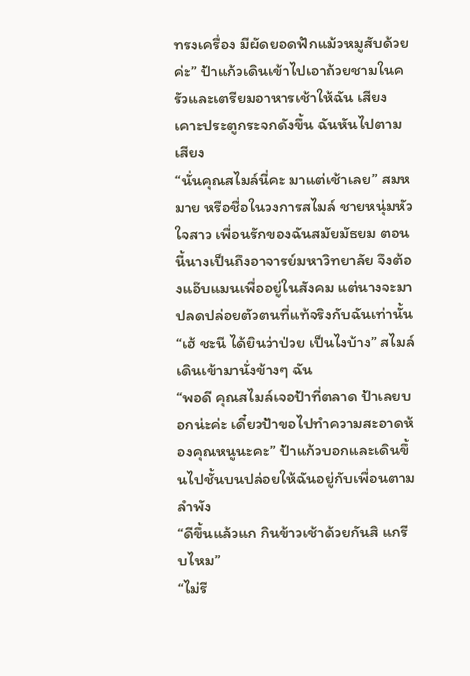ทรงเครื่อง มีผัดยอดฟักแม้วหมูสับด้วยค่ะ” ป้าแก้วเดินเข้าไปเอาถ้วยชามในครัวและเตรียมอาหารเช้าให้ฉัน เสียงเคาะประตูกระจกดังขึ้น ฉันหันไปตามเสียง
“นั่นคุณสไมล์นี่คะ มาแต่เช้าเลย” สมหมาย หรือชื่อในวงการสไมล์ ชายหนุ่มหัวใจสาว เพื่อนรักของฉันสมัยมัธยม ตอนนี้นางเป็นถึงอาจารย์มหาวิทยาลัย จึงต้องแอ๊บแมนเพื่ออยู่ในสังคม แต่นางจะมาปลดปล่อยตัวตนที่แท้จริงกับฉันเท่านั้น
“เฮ้ ชะนี ได้ยินว่าป่วย เป็นไงบ้าง” สไมล์เดินเข้ามานั่งข้างๆ ฉัน
“พอดี คุณสไมล์เจอป้าที่ตลาด ป้าเลยบอกน่ะค่ะ เดี๋ยวป้าขอไปทำความสะอาดห้องคุณหนูนะคะ” ป้าแก้วบอกและเดินขึ้นไปชั้นบนปล่อยให้ฉันอยู่กับเพื่อนตามลำพัง
“ดีขึ้นแล้วแก กินข้าวเช้าด้วยกันสิ แกรีบไหม”
“ไม่รี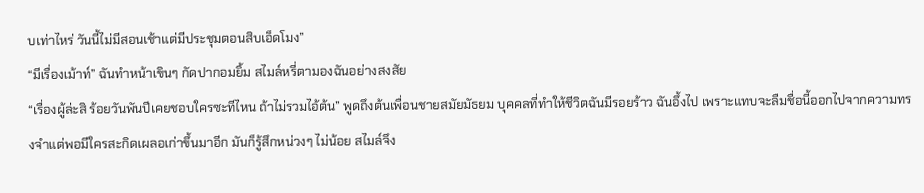บเท่าไหร่ วันนี้ไม่มีสอนเช้าแต่มีประชุมตอนสิบเอ็ดโมง”
“มีเรื่องเม้าท์” ฉันทำหน้าเขินๆ กัดปากอมยิ้ม สไมล์หรี่ตามองฉันอย่างสงสัย
“เรื่องผู้ล่ะสิ ร้อยวันพันปีเคยชอบใครซะทีไหน ถ้าไม่รวมไอ้ต้น” พูดถึงต้นเพื่อนชายสมัยมัธยม บุคคลที่ทำให้ชีวิตฉันมีรอยร้าว ฉันอึ้งไป เพราะแทบจะลืมชื่อนี้ออกไปจากความทรงจำแต่พอมีใครสะกิดเผลอเก่าขึ้นมาอีก มันก็รู้สึกหน่วงๆ ไม่น้อย สไมล์จึง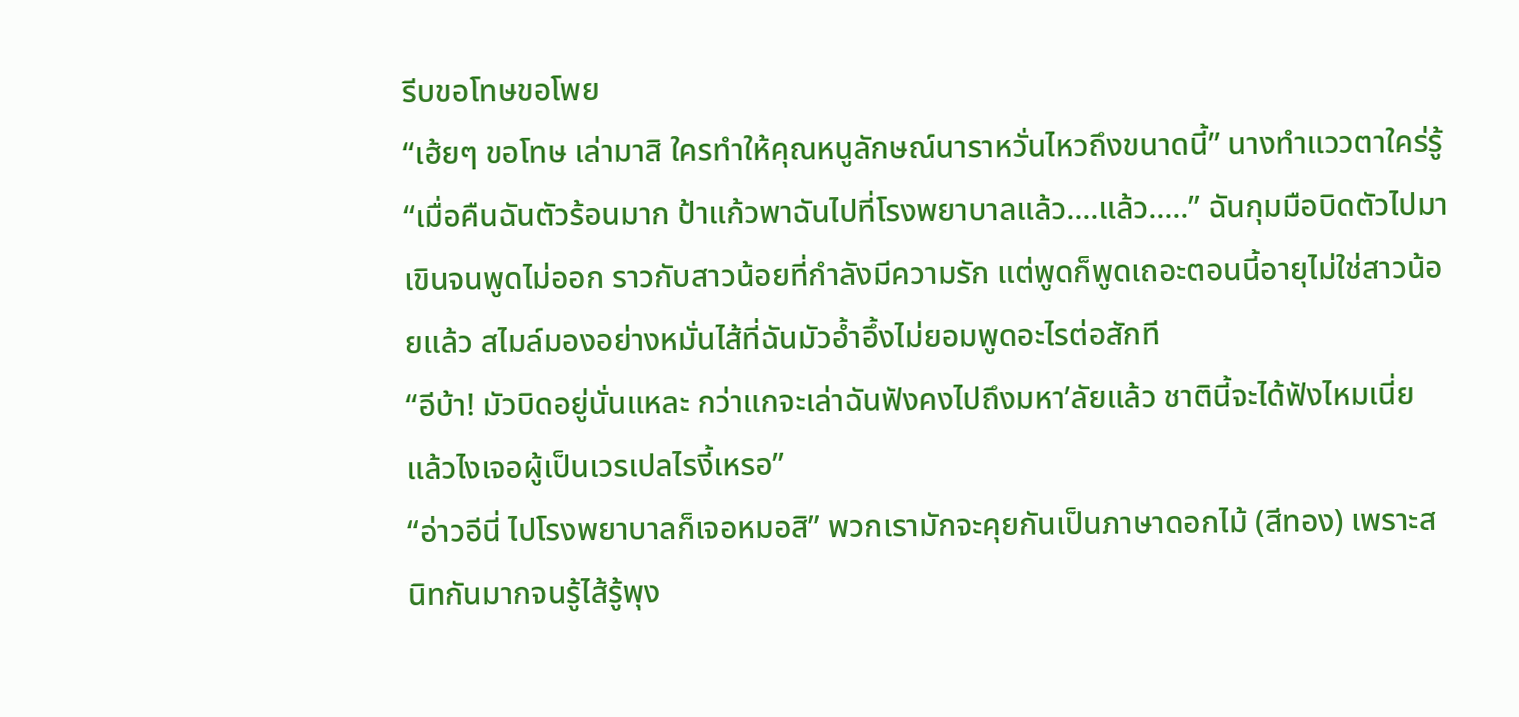รีบขอโทษขอโพย
“เฮ้ยๆ ขอโทษ เล่ามาสิ ใครทำให้คุณหนูลักษณ์นาราหวั่นไหวถึงขนาดนี้” นางทำแววตาใคร่รู้
“เมื่อคืนฉันตัวร้อนมาก ป้าแก้วพาฉันไปที่โรงพยาบาลแล้ว....แล้ว.....” ฉันกุมมือบิดตัวไปมา เขินจนพูดไม่ออก ราวกับสาวน้อยที่กำลังมีความรัก แต่พูดก็พูดเถอะตอนนี้อายุไม่ใช่สาวน้อยแล้ว สไมล์มองอย่างหมั่นไส้ที่ฉันมัวอ้ำอึ้งไม่ยอมพูดอะไรต่อสักที
“อีบ้า! มัวบิดอยู่นั่นแหละ กว่าแกจะเล่าฉันฟังคงไปถึงมหา’ลัยแล้ว ชาตินี้จะได้ฟังไหมเนี่ย แล้วไงเจอผู้เป็นเวรเปลไรงี้เหรอ”
“อ่าวอีนี่ ไปโรงพยาบาลก็เจอหมอสิ” พวกเรามักจะคุยกันเป็นภาษาดอกไม้ (สีทอง) เพราะสนิทกันมากจนรู้ไส้รู้พุง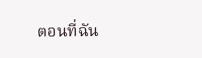ตอนที่ฉัน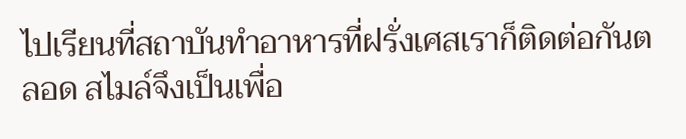ไปเรียนที่สถาบันทำอาหารที่ฝรั่งเศสเราก็ติดต่อกันตลอด สไมล์จึงเป็นเพื่อ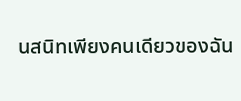นสนิทเพียงคนเดียวของฉัน